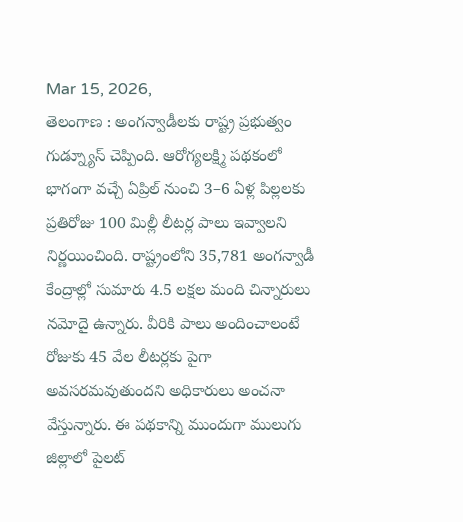Mar 15, 2026,
తెలంగాణ : అంగన్వాడీలకు రాష్ట్ర ప్రభుత్వం గుడ్న్యూస్ చెప్పింది. ఆరోగ్యలక్ష్మి పథకంలో భాగంగా వచ్చే ఏప్రిల్ నుంచి 3–6 ఏళ్ల పిల్లలకు ప్రతిరోజు 100 మిల్లీ లీటర్ల పాలు ఇవ్వాలని నిర్ణయించింది. రాష్ట్రంలోని 35,781 అంగన్వాడీ కేంద్రాల్లో సుమారు 4.5 లక్షల మంది చిన్నారులు నమోదై ఉన్నారు. వీరికి పాలు అందించాలంటే రోజుకు 45 వేల లీటర్లకు పైగా అవసరమవుతుందని అధికారులు అంచనా వేస్తున్నారు. ఈ పథకాన్ని ముందుగా ములుగు జిల్లాలో పైలట్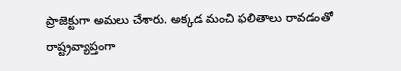ప్రాజెక్టుగా అమలు చేశారు. అక్కడ మంచి ఫలితాలు రావడంతో రాష్ట్రవ్యాప్తంగా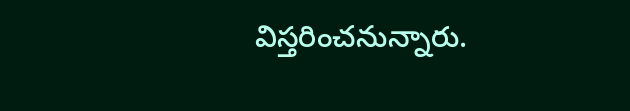విస్తరించనున్నారు.